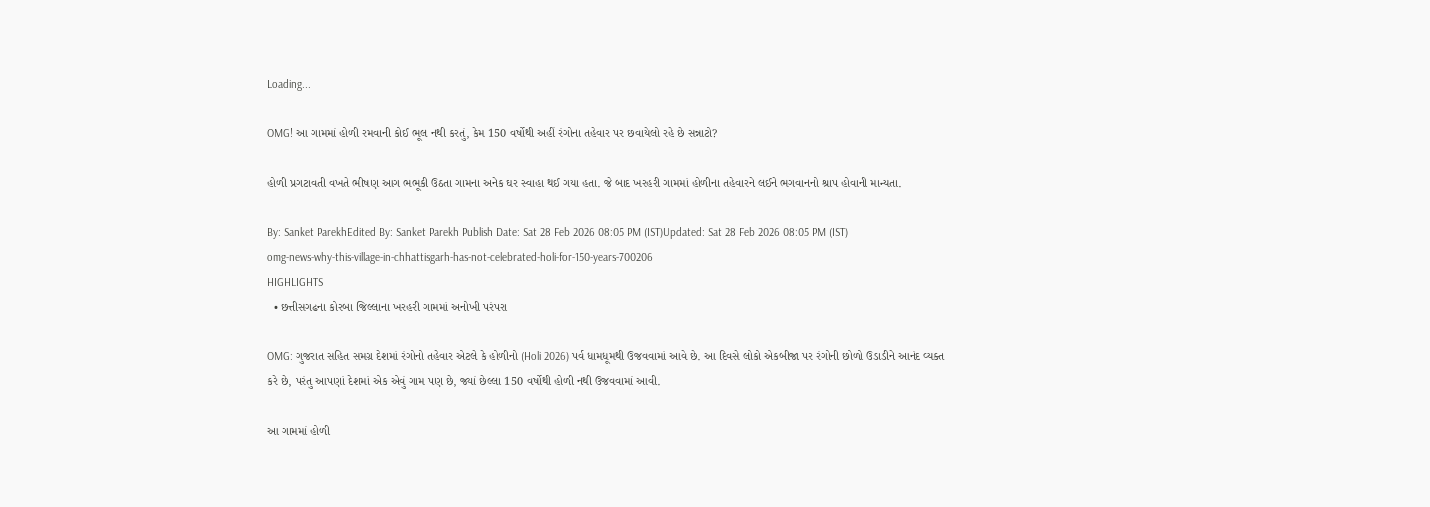Loading...

OMG! આ ગામમાં હોળી રમવાની કોઈ ભૂલ નથી કરતું, કેમ 150 વર્ષોથી અહીં રંગોના તહેવાર પર છવાયેલો રહે છે સન્નાટો?

હોળી પ્રગટાવતી વખતે ભીષણ આગ ભભૂકી ઉઠતા ગામના અનેક ઘર સ્વાહા થઈ ગયા હતા. જે બાદ ખરહરી ગામમાં હોળીના તહેવારને લઈને ભગવાનનો શ્રાપ હોવાની માન્યતા.

By: Sanket ParekhEdited By: Sanket Parekh Publish Date: Sat 28 Feb 2026 08:05 PM (IST)Updated: Sat 28 Feb 2026 08:05 PM (IST)
omg-news-why-this-village-in-chhattisgarh-has-not-celebrated-holi-for-150-years-700206
HIGHLIGHTS
  • છત્તીસગઢના કોરબા જિલ્લાના ખરહરી ગામમાં અનોખી પરંપરા

OMG: ગુજરાત સહિત સમગ્ર દેશમાં રંગોનો તહેવાર એટલે કે હોળીનો (Holi 2026) પર્વ ધામધૂમથી ઉજવવામાં આવે છે. આ દિવસે લોકો એકબીજા પર રંગોની છોળો ઉડાડીને આનંદ વ્યક્ત કરે છે, પરંતુ આપણાં દેશમાં એક એવું ગામ પણ છે, જ્યાં છેલ્લા 150 વર્ષોથી હોળી નથી ઉજવવામાં આવી.

આ ગામમાં હોળી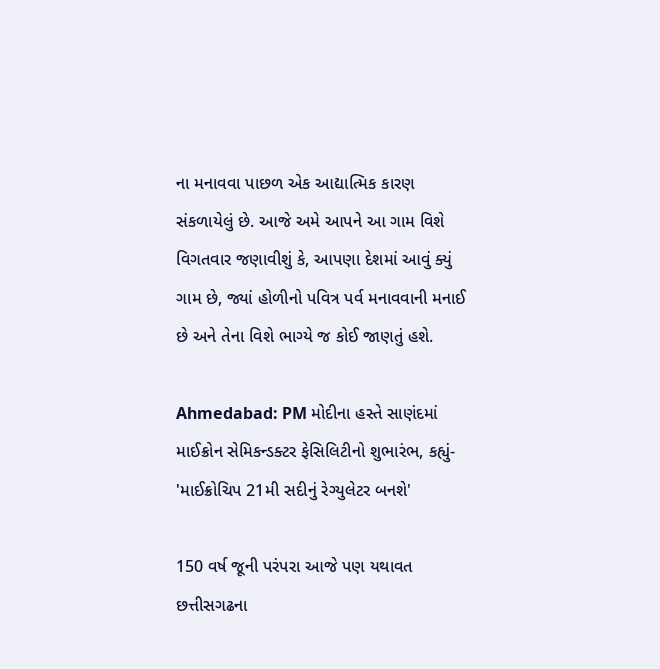ના મનાવવા પાછળ એક આદ્યાત્મિક કારણ સંકળાયેલું છે. આજે અમે આપને આ ગામ વિશે વિગતવાર જણાવીશું કે, આપણા દેશમાં આવું ક્યું ગામ છે, જ્યાં હોળીનો પવિત્ર પર્વ મનાવવાની મનાઈ છે અને તેના વિશે ભાગ્યે જ કોઈ જાણતું હશે.

Ahmedabad: PM મોદીના હસ્તે સાણંદમાં માઈક્રોન સેમિકન્ડક્ટર ફેસિલિટીનો શુભારંભ, કહ્યું- 'માઈક્રોચિપ 21મી સદીનું રેગ્યુલેટર બનશે'

150 વર્ષ જૂની પરંપરા આજે પણ યથાવત
છત્તીસગઢના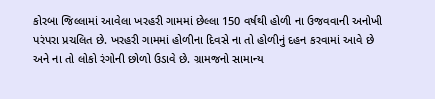કોરબા જિલ્લામાં આવેલા ખરહરી ગામમાં છેલ્લા 150 વર્ષથી હોળી ના ઉજવવાની અનોખી પરંપરા પ્રચલિત છે. ખરહરી ગામમાં હોળીના દિવસે ના તો હોળીનું દહન કરવામાં આવે છે અને ના તો લોકો રંગોની છોળો ઉડાવે છે. ગ્રામજનો સામાન્ય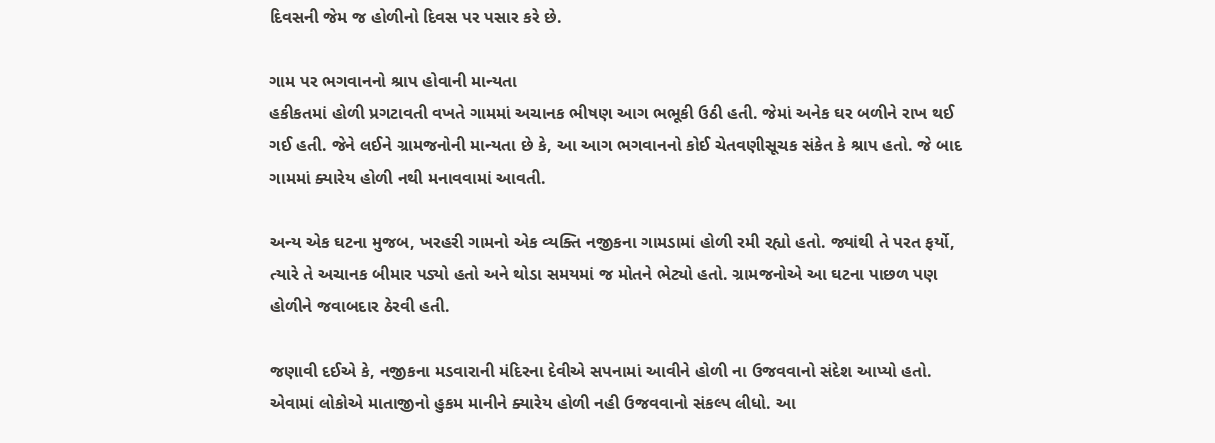દિવસની જેમ જ હોળીનો દિવસ પર પસાર કરે છે.

ગામ પર ભગવાનનો શ્રાપ હોવાની માન્યતા
હકીકતમાં હોળી પ્રગટાવતી વખતે ગામમાં અચાનક ભીષણ આગ ભભૂકી ઉઠી હતી. જેમાં અનેક ઘર બળીને રાખ થઈ ગઈ હતી. જેને લઈને ગ્રામજનોની માન્યતા છે કે, આ આગ ભગવાનનો કોઈ ચેતવણીસૂચક સંકેત કે શ્રાપ હતો. જે બાદ ગામમાં ક્યારેય હોળી નથી મનાવવામાં આવતી.

અન્ય એક ઘટના મુજબ, ખરહરી ગામનો એક વ્યક્તિ નજીકના ગામડામાં હોળી રમી રહ્યો હતો. જ્યાંથી તે પરત ફર્યો, ત્યારે તે અચાનક બીમાર પડ્યો હતો અને થોડા સમયમાં જ મોતને ભેટ્યો હતો. ગ્રામજનોએ આ ઘટના પાછળ પણ હોળીને જવાબદાર ઠેરવી હતી.

જણાવી દઈએ કે, નજીકના મડવારાની મંદિરના દેવીએ સપનામાં આવીને હોળી ના ઉજવવાનો સંદેશ આપ્યો હતો. એવામાં લોકોએ માતાજીનો હુકમ માનીને ક્યારેય હોળી નહી ઉજવવાનો સંકલ્પ લીધો. આ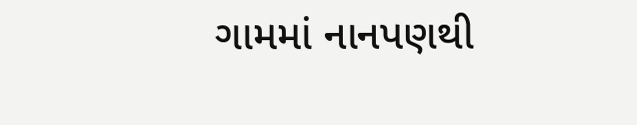ગામમાં નાનપણથી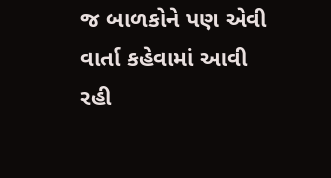જ બાળકોને પણ એવી વાર્તા કહેવામાં આવી રહી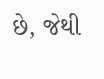છે, જેથી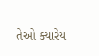તેઓ ક્યારેય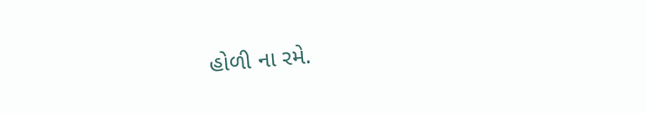હોળી ના રમે.